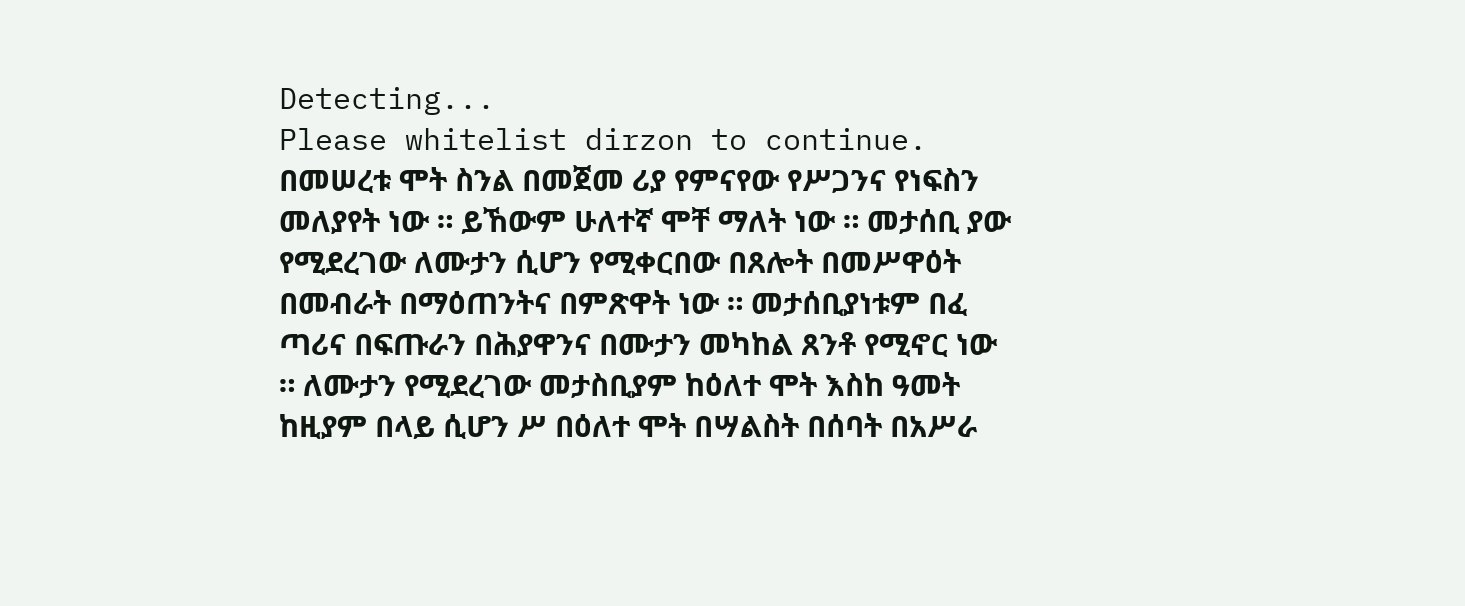Detecting...
Please whitelist dirzon to continue.
በመሠረቱ ሞት ስንል በመጀመ ሪያ የምናየው የሥጋንና የነፍስን መለያየት ነው ። ይኸውም ሁለተኛ ሞቸ ማለት ነው ። መታሰቢ ያው የሚደረገው ለሙታን ሲሆን የሚቀርበው በጸሎት በመሥዋዕት በመብራት በማዕጠንትና በምጽዋት ነው ። መታሰቢያነቱም በፈ ጣሪና በፍጡራን በሕያዋንና በሙታን መካከል ጸንቶ የሚኖር ነው ። ለሙታን የሚደረገው መታስቢያም ከዕለተ ሞት እስከ ዓመት ከዚያም በላይ ሲሆን ሥ በዕለተ ሞት በሣልስት በሰባት በአሥራ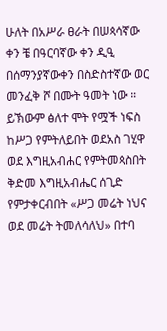ሁለት በአሥራ ፀራት በሠጳሳኛው ቀን ቼ በዓርባኛው ቀን ዲዒ በሰማንያኛውቀን በስድስተኛው ወር መንፈቅ ሾ በሙት ዓመት ነው ። ይኽውም ፅለተ ሞት የሟች ነፍስ ከሥጋ የምትለይበት ወደአስ ገሂዋ ወደ እግዚአብሐር የምትመጳስበት ቅድመ እግዚአብሔር ሰጊድ የምታቀርብበት «ሥጋ መሬት ነህና ወደ መሬት ትመለሳለህ» በተባ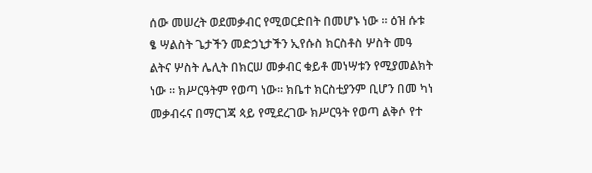ሰው መሠረት ወደመቃብር የሚወርድበት በመሆኑ ነው ። ዕዝ ሱቱ ፄ ሣልስት ጌታችን መድኃኒታችን ኢየሱስ ክርስቶስ ሦስት መዓ ልትና ሦስት ሌሊት በክርሠ መቃብር ቁይቶ መነሣቱን የሚያመልክት ነው ። ክሥርዓትም የወጣ ነው። ክቤተ ክርስቲያንም ቢሆን በመ ካነ መቃብሩና በማርገጃ ጳይ የሚደረገው ክሥርዓት የወጣ ልቅሶ የተ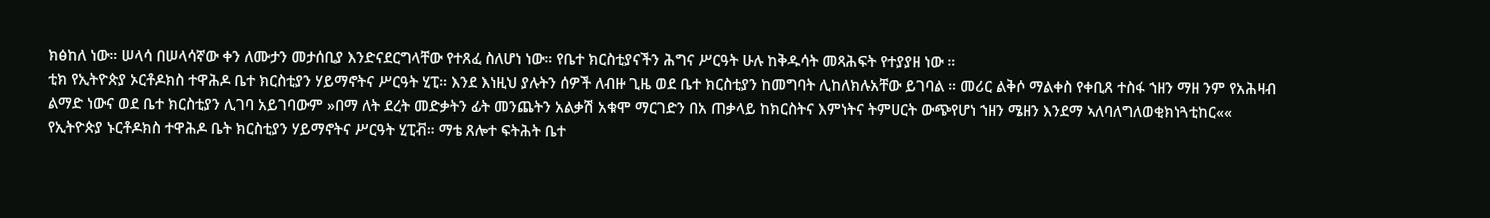ክፅከለ ነው። ሠላሳ በሠላሳኛው ቀን ለሙታን መታሰቢያ እንድናደርግላቸው የተጸፈ ስለሆነ ነው። የቤተ ክርስቲያናችን ሕግና ሥርዓት ሁሉ ከቅዱሳት መጻሕፍት የተያያዘ ነው ።
ቲክ የኢትዮጵያ ኦርቶዶክስ ተዋሕዶ ቤተ ክርስቲያን ሃይማኖትና ሥርዓት ሂፒ። እንደ እነዚህ ያሉትን ሰዎች ለብዙ ጊዜ ወደ ቤተ ክርስቲያን ከመግባት ሊከለክሉአቸው ይገባል ። መሪር ልቅሶ ማልቀስ የቀቢጸ ተስፋ ኀዘን ማዘ ንም የአሕዛብ ልማድ ነውና ወደ ቤተ ክርስቲያን ሊገባ አይገባውም »በማ ለት ደረት መድቃትን ፊት መንጨትን አልቃሽ አቁሞ ማርገድን በአ ጠቃላይ ከክርስትና እምነትና ትምሀርት ውጭየሆነ ኀዘን ሜዘን እንደማ ኣለባለግለወቂክነጓቲከር«« የኢትዮጵያ ኑርቶዶክስ ተዋሕዶ ቤት ክርስቲያን ሃይማኖትና ሥርዓት ሂፒቭ። ማቴ ጸሎተ ፍትሕት ቤተ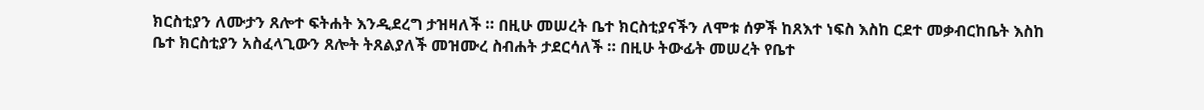ክርስቲያን ለሙታን ጸሎተ ፍትሐት እንዲደረግ ታዝዛለች ። በዚሁ መሠረት ቤተ ክርስቲያናችን ለሞቱ ሰዎች ከጸእተ ነፍስ እስከ ርደተ መቃብርከቤት እስከ ቤተ ክርስቲያን አስፈላጊውን ጸሎት ትጸልያለች መዝሙረ ስብሐት ታደርሳለች ። በዚሁ ትውፊት መሠረት የቤተ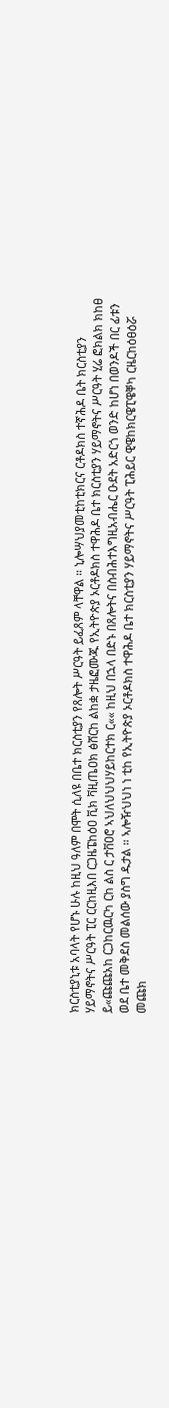ክርስቲያኒቱ አባላት የሆኑ ሁሉ ከዚህ ዓለም በሞት ሲለዩ በቤተ ክርስቲያን የጸሎት ሥርዓት ይፈጸም ላቸዋል ። ኒሎሣህያመቲከቲክርና ርቶዶክስ ተኛሕዶ ቤት ክርስቲያን ሃይማኖትና ሥርዓት ፒር ርርከዚእበ ርጋዜፔከዕዐ ቪክ ቫዚጤዐክ ፅሸርከ ልከቋ ታዜፎሙጁ የኢትዮጵያ ኦርቶዶክስ ተዋሕዶ ቤተ ክርስቲያን ሃይማኖትና ሥርዓት ሂሬ ፎክልክ ክከፀ ይ«ጩጩአከ ርጋከርዉርካ ርከ ልስ ር ታቨዐሮ ኣህለህህህሃይከርተክ ር«« ከዚህ በኋላ በድኑ በጸሎትና በስብሕተእግዚአብሔር ዑደት አድርጎ ወንድ ከሆነ በወንዶች በር ፊቱን ወደ ቤተ መቅደስ መልሰው ያስግ ዱታል ። ኣሎዥህህነ ነ ቲከ የኢትዮጵያ ኦርቶዶክስ ተዋሕዶ ቤተ ክርስቲያን ሃይማኖትና ሥርዓት ፒሕይር ዊዌከክርዌፒዌቐካ ርዜርከዕፀዕሯ መጩክ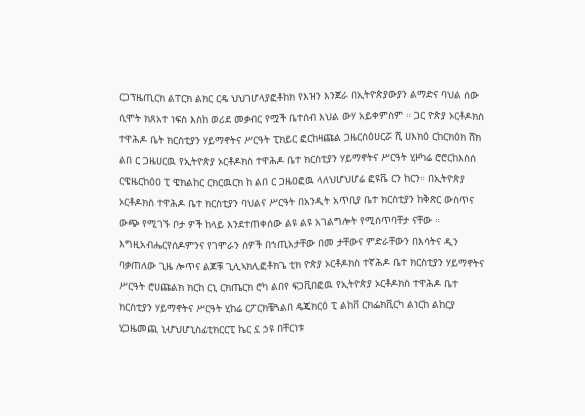ርጋፕዜጢርክ ልፐርክ ልክር ርዴ ህህገሆላያፎቶከክ የእዝን እንጀራ በኢትዮጵያውያን ልማድና ባህል ሰው ሲሞት ክጸአተ ነፍስ እስከ ወሪደ መቃብር የሟች ቤተሰብ እህል ውሃ አይቀምስም ። ጋር ዮጵያ ኦርቶዶክስ ተዋሕዶ ቤት ክርስቲያን ሃይማኖትና ሥርዓት ፒክይር ፎርከዛጩል ጋዜርስዕሀርሯ ሺ ሀእክዕ ርከርክዕክ ሸክ ልበ ር ጋዜሀርዉ የኢትዮጵያ ኦርቶዶክስ ተዋሕዶ ቤተ ክርስቲያን ሃይማኖትና ሥርዓት ሂዞካሬ ሮሮርከእስሰ ርዌዜርከዕዐ ፒ ዌክልከር ርክርዉርክ ከ ልበ ር ጋዜዐፎዉ ላለህሆህሆሬ ፎዩቬ ርን ከርን። በኢትዮጵያ ኦርቶዶክስ ተዋሕዶ ቤተ ክርስቲያን ባህልና ሥርዓት በአንዲት አጥቢያ ቤተ ክርስቲያን ከቅጽር ውስጥና ውጭ የሚገኙ ቦታ ዎች ከላይ እንደተጠቀሰው ልዩ ልዩ አገልግሎት የሚሰጥባቸታ ናቸው ። እግዚአብሔርየሰዶምንና የገሞራን ሰዎች በኀጢአታቸው በመ ታቸውና ምድራቸውን በእሳትና ዲን ባቃጠለው ጊዜ ሎጥና ልጆቹ ጊሊኣክሊፎቶክጌ ቲክ ዮጵያ ኦርቶዶክስ ተኛሕዶ ቤተ ክርስቲያን ሃይማኖትና ሥርዓት ሮሀጩልክ ክርከ ርኒ ርክጤርክ ሮካ ልበየ ፍጋቪበፎዉ የኢትዮጵያ ኦርቶዶክስ ተዋሕዶ ቤተ ክርስቲያን ሃይማኖትና ሥርዓት ሂከሬ ርፖርክቼጓልበ ዴጄክርዕ ፒ ልከቨ ርክፌክቪርካ ልነርከ ልከርያ ሂጋዜመጪ ኒሇህሆኒስፊቲክርርፒ ኬር ኗ ኃዩ በቸርነቱ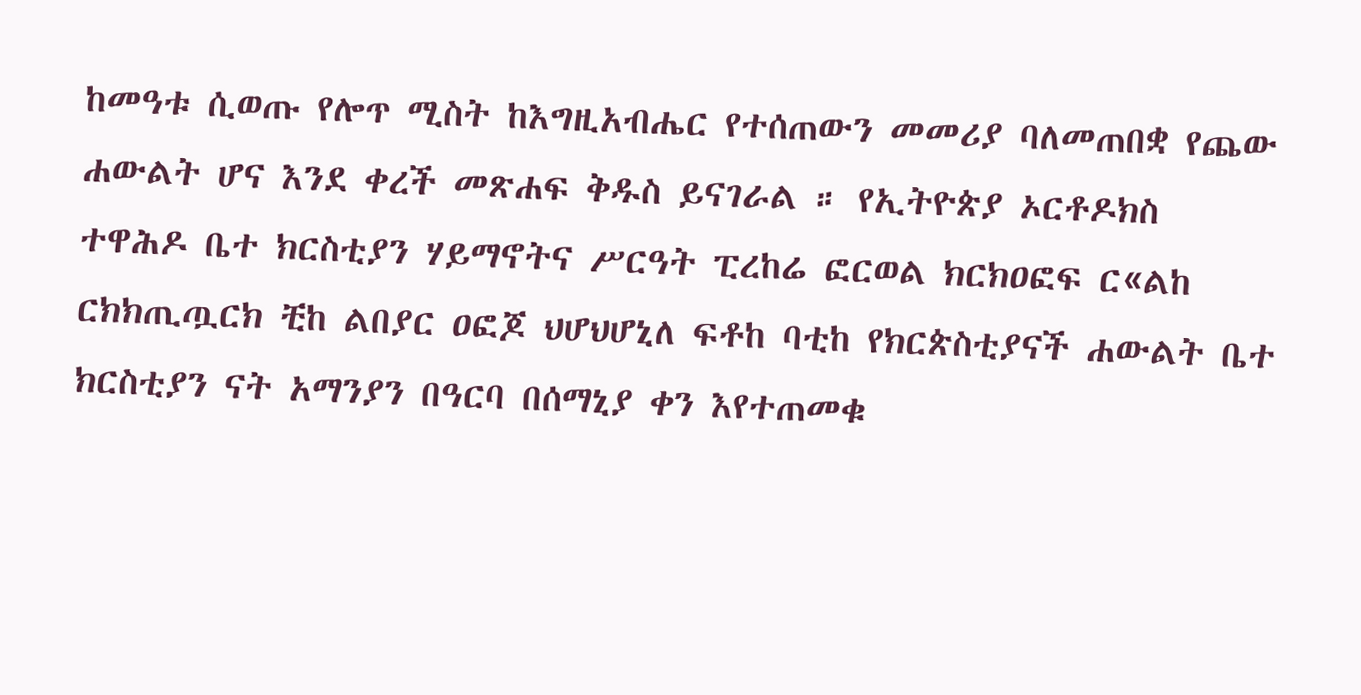ከመዓቱ ሲወጡ የሎጥ ሚስት ከእግዚአብሔር የተሰጠውን መመሪያ ባለመጠበቋ የጨው ሐውልት ሆና እንደ ቀረች መጽሐፍ ቅዱስ ይናገራል ። የኢትዮጵያ ኦርቶዶክስ ተዋሕዶ ቤተ ክርስቲያን ሃይማኖትና ሥርዓት ፒረከሬ ፎርወል ክርክዐፎፍ ር«ልከ ርክክጢጧርክ ቺከ ልበያር ዐፎጆ ህሆህሆኒለ ፍቶከ ባቲከ የክርጵስቲያናች ሐውልት ቤተ ክርስቲያን ናት አማንያን በዓርባ በሰማኒያ ቀን እየተጠመቁ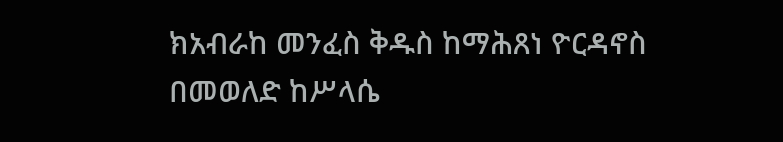ክአብራከ መንፈስ ቅዱስ ከማሕጸነ ዮርዳኖስ በመወለድ ከሥላሴ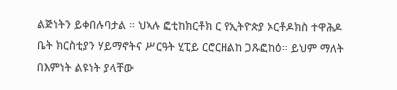ልጅነትን ይቀበሉባታል ። ህኣሉ ፎቲከክርቶክ ር የኢትዮጵያ ኦርቶዶክስ ተዋሕዶ ቤት ክርስቲያን ሃይማኖትና ሥርዓት ሂፒይ ርሮርዘልከ ጋጹፎከዕ። ይህም ማለት በእምነት ልዩነት ያላቸው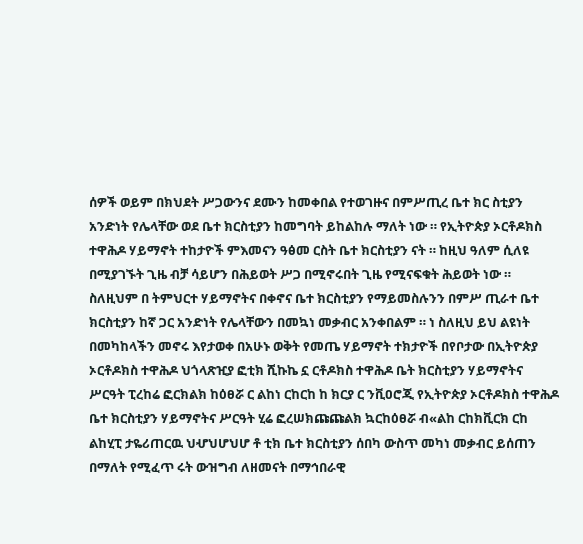ሰዎች ወይም በክህደት ሥጋውንና ደሙን ከመቀበል የተወገዙና በምሥጢረ ቤተ ክር ስቲያን አንድነት የሌላቸው ወደ ቤተ ክርስቲያን ከመግባት ይከልከሉ ማለት ነው ። የኢትዮጵያ ኦርቶዶክስ ተዋሕዶ ሃይማኖት ተከታዮች ምእመናን ዓፅመ ርስት ቤተ ክርስቲያን ናት ። ከዚህ ዓለም ሲለዩ በሚያገኙት ጊዜ ብቻ ሳይሆን በሕይወት ሥጋ በሚኖሩበት ጊዜ የሚናፍቁት ሕይወት ነው ። ስለዚህም በ ትምህርተ ሃይማኖትና በቀኖና ቤተ ክርስቲያን የማይመስሉንን በምሥ ጢራተ ቤተ ክርስቲያን ከኛ ጋር አንድነት የሌላቸውን በመኳነ መቃብር አንቀበልም ። ነ ስለዚህ ይህ ልዩነት በመካከላችን መኖሩ እየታወቀ በአሁኑ ወቅት የመጤ ሃይማኖት ተክታዮች በየቦታው በኢትዮጵያ ኦርቶዶክስ ተዋሕዶ ህጎላጽዢያ ፎቲክ ሺኩኬ ኗ ርቶዶክስ ተዋሕዶ ቤት ክርስቲያን ሃይማኖትና ሥርዓት ፒረከሬ ፎርክልክ ከዕፀሯ ር ልከነ ርከርከ ከ ክርያ ር ንቪዐሮጂ የኢትዮጵያ ኦርቶዶክስ ተዋሕዶ ቤተ ክርስቲያን ሃይማኖትና ሥርዓት ሂሬ ፎረሠክጩጩልክ ኳርከዕፀሯ ብ«ልከ ርከክቪርክ ርከ ልከሂፒ ታዬሪጠርዉ ህሇህሆህሆ ቶ ቲክ ቤተ ክርስቲያን ሰበካ ውስጥ መካነ መቃብር ይሰጠን በማለት የሚፈጥ ሩት ውዝግብ ለዘመናት በማኅበራዊ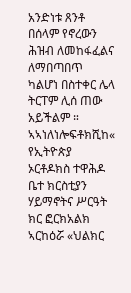አንድነቱ ጸንቶ በሰላም የኖረውን ሕዝብ ለመከፋፈልና ለማበጣበጥ ካልሆነ በስተቀር ሌላ ትርፐም ሊሰ ጠው አይችልም ። ኣኣነለነሎፍቶክሺከ« የኢትዮጵያ ኦርቶዶክስ ተዋሕዶ ቤተ ክርስቲያን ሃይማኖትና ሥርዓት ክር ፎርክአልክ ኣርከዕሯ «ህልክር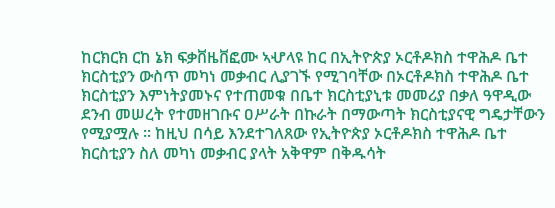ከርክርክ ርከ ኔክ ፍቃቨዜቨፎሙ ኣሇላዩ ከር በኢትዮጵያ ኦርቶዶክስ ተዋሕዶ ቤተ ክርስቲያን ውስጥ መካነ መቃብር ሊያገኙ የሚገባቸው በኦርቶዶክስ ተዋሕዶ ቤተ ክርስቲያን እምነትያመኑና የተጠመቁ በቤተ ክርስቲያኒቱ መመሪያ በቃለ ዓዋዲው ደንብ መሠረት የተመዘገቡና ዐሥራት በኩራት በማውጣት ክርስቲያናዊ ግዴታቸውን የሚያሟሉ ። ከዚህ በሳይ እንደተገለጸው የኢትዮጵያ ኦርቶዶክስ ተዋሕዶ ቤተ ክርስቲያን ስለ መካነ መቃብር ያላት አቅዋም በቅዱሳት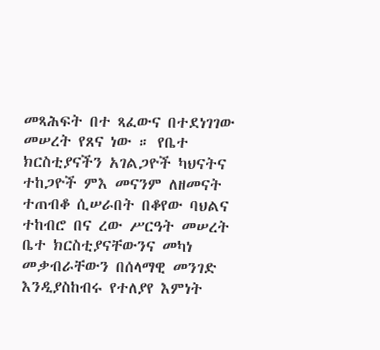መጻሕፍት በተ ጻፈውና በተደነገገው መሠረት የጸና ነው ። የቤተ ክርስቲያናችን አገልጋዮች ካህናትና ተከጋዮች ምእ መናንም ለዘመናት ተጠብቆ ሲሠራበት በቆየው ባህልና ተከብሮ በና ረው ሥርዓት መሠረት ቤተ ክርስቲያናቸውንና መካነ መቃብራቸውን በሰላማዊ መንገድ እንዲያስከብሩ የተለያየ እምነት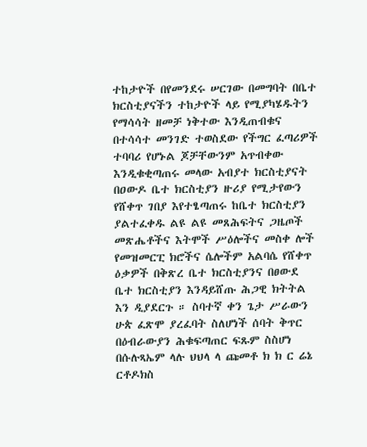ተከታዮች በየመንደሩ ሠርገው በመግባት በቤተ ክርስቲያናችን ተከታዮች ላይ የሚያካሄዱትን የማሳሳት ዘመቻ ነቅተው እንዲጠብቁና በተሳሳተ መንገድ ተወስደው የችግር ፈጣሪዎች ተባባሪ የሆኑል ጆቻቸውንም አጥብቀው እንዲቁቂጣጠሩ መላው አብያተ ክርስቲያናት በዐውዶ ቤተ ክርስቲያን ዙሪያ የሚታየውን የሸቀጥ ገበያ እየተፄጣጠሩ ከቤተ ክርስቲያን ያልተፈቀዱ ልዩ ልዩ መጸሕፍትና ጋዜጦች መጽሔቶችና እትሞች ሥዕሎችና መስቀ ሎች የመዝመርፒ ክሮችና ሴሎችም አልባሴ የሸቀጥ ዕቃዎች በቅጽረ ቤተ ክርስቲያንና በፀውደ ቤተ ክርስቲያን እንዳይሸጡ ሕጋዊ ክትትል እን ዲያደርጉ ። ስባተኛ ቀን ጌታ ሥራውን ሁጵ ፈጽሞ ያረፈባት ስለሆነች ሰባት ቅጥር በዕብራውያን ሕቁፍጣጠር ፍጹም ስስሆነ በሱሉጻኤም ላሉ ህህላ ላ ጩመቶ ክ ክ ር ሬኔ ርቶዶክስ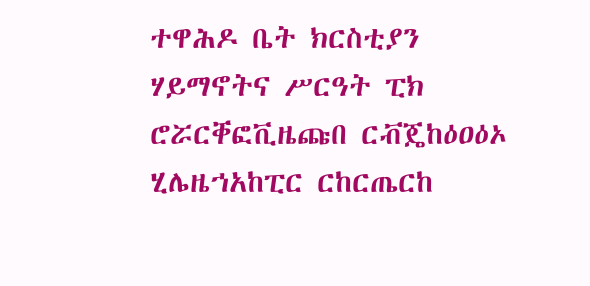ተዋሕዶ ቤት ክርስቲያን ሃይማኖትና ሥርዓት ፒክ ሮሯርቐፎቪዜጩበ ርቭጄከዕዐዕኦ ሂሌዜኀአከፒር ርከርጤርከ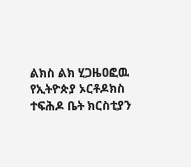ልክስ ልክ ሂጋዜዐፎዉ የኢትዮጵያ ኦርቶዶክስ ተፍሕዶ ቤት ክርስቲያን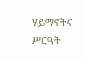ሃይማኖትና ሥርዓት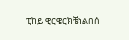ፒከይ ዊርዌርክቼነልበሰ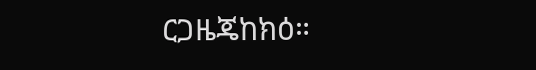ርጋዜጄከክዕ።